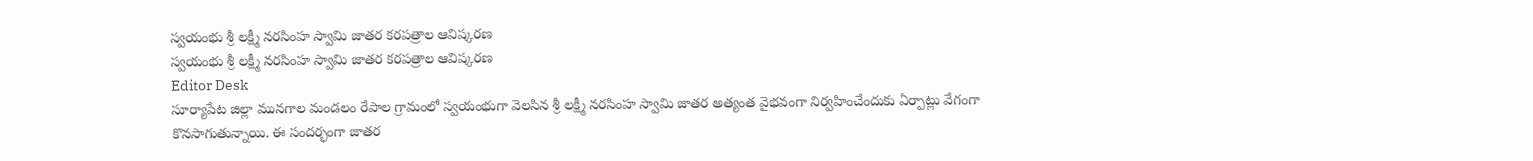స్వయంభు శ్రీ లక్ష్మీ నరసింహ స్వామి జాతర కరపత్రాల ఆవిష్కరణ
స్వయంభు శ్రీ లక్ష్మీ నరసింహ స్వామి జాతర కరపత్రాల ఆవిష్కరణ
Editor Desk
సూర్యాపేట జిల్లా మునగాల మండలం రేపాల గ్రామంలో స్వయంభుగా వెలసిన శ్రీ లక్ష్మీ నరసింహ స్వామి జాతర అత్యంత వైభవంగా నిర్వహించేందుకు ఏర్పాట్లు వేగంగా కొనసాగుతున్నాయి. ఈ సందర్భంగా జాతర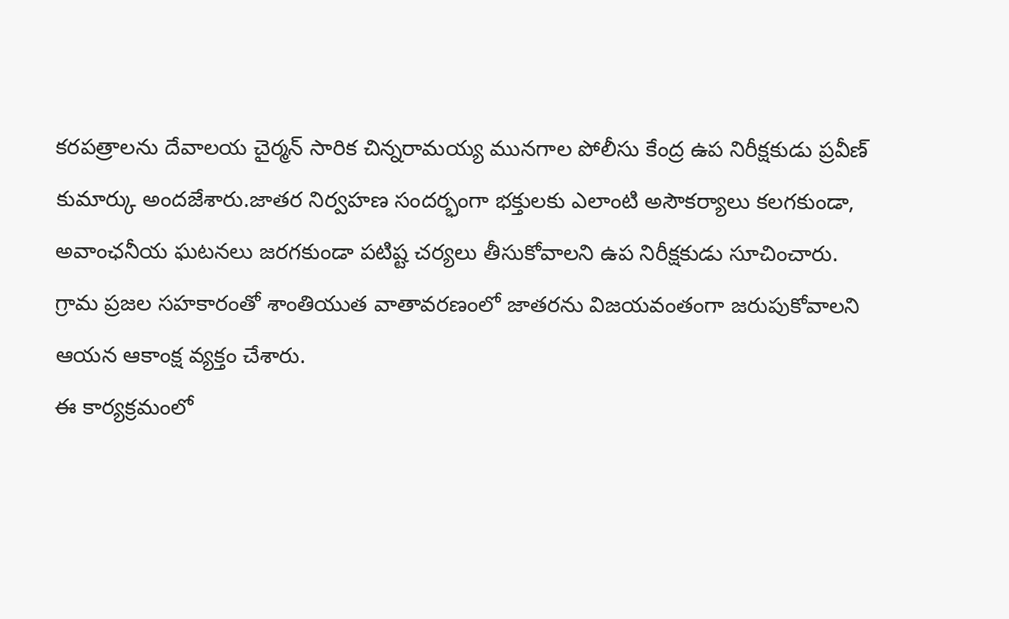కరపత్రాలను దేవాలయ చైర్మన్ సారిక చిన్నరామయ్య మునగాల పోలీసు కేంద్ర ఉప నిరీక్షకుడు ప్రవీణ్ కుమార్కు అందజేశారు.జాతర నిర్వహణ సందర్భంగా భక్తులకు ఎలాంటి అసౌకర్యాలు కలగకుండా, అవాంఛనీయ ఘటనలు జరగకుండా పటిష్ట చర్యలు తీసుకోవాలని ఉప నిరీక్షకుడు సూచించారు. గ్రామ ప్రజల సహకారంతో శాంతియుత వాతావరణంలో జాతరను విజయవంతంగా జరుపుకోవాలని ఆయన ఆకాంక్ష వ్యక్తం చేశారు.
ఈ కార్యక్రమంలో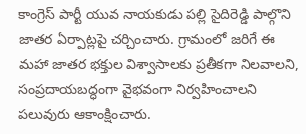కాంగ్రెస్ పార్టీ యువ నాయకుడు పల్లి సైదిరెడ్డి పాల్గొని జాతర ఏర్పాట్లపై చర్చించారు. గ్రామంలో జరిగే ఈ మహా జాతర భక్తుల విశ్వాసాలకు ప్రతీకగా నిలవాలని, సంప్రదాయబద్ధంగా వైభవంగా నిర్వహించాలని పలువురు ఆకాంక్షించారు.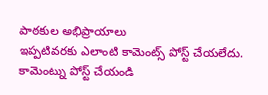పాఠకుల అభిప్రాయాలు
ఇప్పటివరకు ఎలాంటి కామెంట్స్ పోస్ట్ చేయలేదు.
కామెంట్ను పోస్ట్ చేయండి